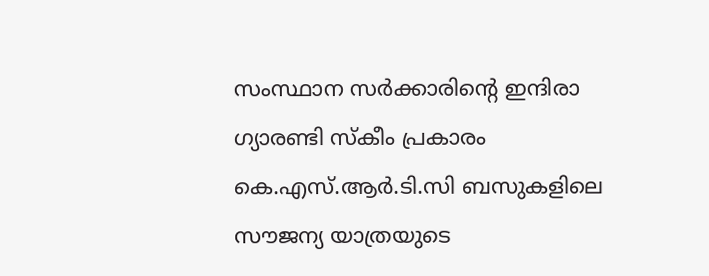സംസ്ഥാന സർക്കാരിന്റെ ഇന്ദിരാ ഗ്യാരണ്ടി സ്കീം പ്രകാരം കെ.എസ്‌.ആർ.ടി.സി ബസുകളിലെ സൗജന്യ യാത്രയുടെ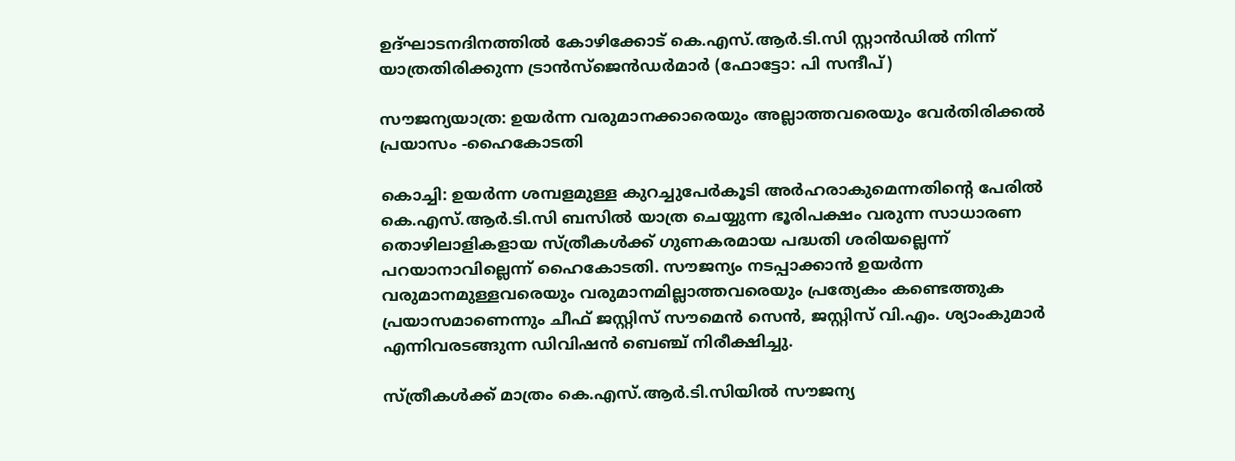ഉദ്ഘാടനദിനത്തിൽ കോഴിക്കോട് കെ.എസ്‌.ആർ.ടി.സി സ്റ്റാൻഡിൽ നിന്ന് യാത്രതിരിക്കുന്ന ട്രാൻസ്‌ജെൻഡർമാർ (ഫോട്ടോ: പി സന്ദീപ്)

സൗജന്യയാത്ര: ഉയർന്ന വരുമാനക്കാരെയും അല്ലാത്തവരെയും വേർതിരിക്കൽ പ്രയാസം -ഹൈകോടതി

കൊച്ചി: ഉയർന്ന ശമ്പളമുള്ള കുറച്ചുപേർകൂടി അർഹരാകുമെന്നതിന്‍റെ പേരിൽ കെ.എസ്.ആർ.ടി.സി ബസിൽ യാത്ര ചെയ്യുന്ന ഭൂരിപക്ഷം വരുന്ന സാധാരണ തൊഴിലാളികളായ സ്ത്രീകൾക്ക് ഗുണകരമായ പദ്ധതി ശരിയല്ലെന്ന് പറയാനാവില്ലെന്ന് ഹൈകോടതി. സൗജന്യം നടപ്പാക്കാൻ ഉയർന്ന വരുമാനമുള്ളവരെയും വരുമാനമില്ലാത്തവരെയും പ്രത്യേകം കണ്ടെത്തുക പ്രയാസമാണെന്നും ചീഫ് ജസ്റ്റിസ് സൗമെൻ സെൻ, ജസ്റ്റിസ് വി.എം. ശ്യാംകുമാർ എന്നിവരടങ്ങുന്ന ഡിവിഷൻ ബെഞ്ച് നിരീക്ഷിച്ചു.

സ്ത്രീകൾക്ക് മാത്രം കെ.എസ്.ആർ.ടി.സിയിൽ സൗജന്യ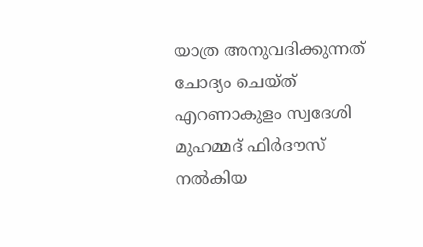യാത്ര അനുവദിക്കുന്നത് ചോദ്യം ചെയ്ത് എറണാകുളം സ്വദേശി മുഹമ്മദ് ഫിർദൗസ് നൽകിയ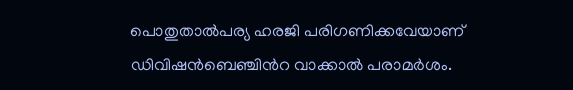പൊതുതാൽപര്യ ഹരജി പരിഗണിക്കവേയാണ് ഡിവിഷൻബെഞ്ചിന്‍റ വാക്കാൽ പരാമർശം.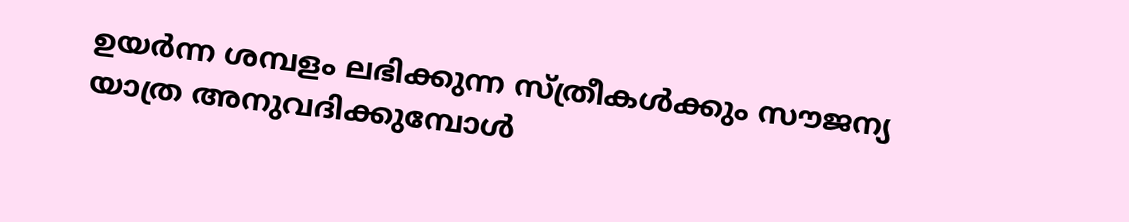ഉയർന്ന ശമ്പളം ലഭിക്കുന്ന സ്ത്രീകൾക്കും സൗജന്യ യാത്ര അനുവദിക്കുമ്പോൾ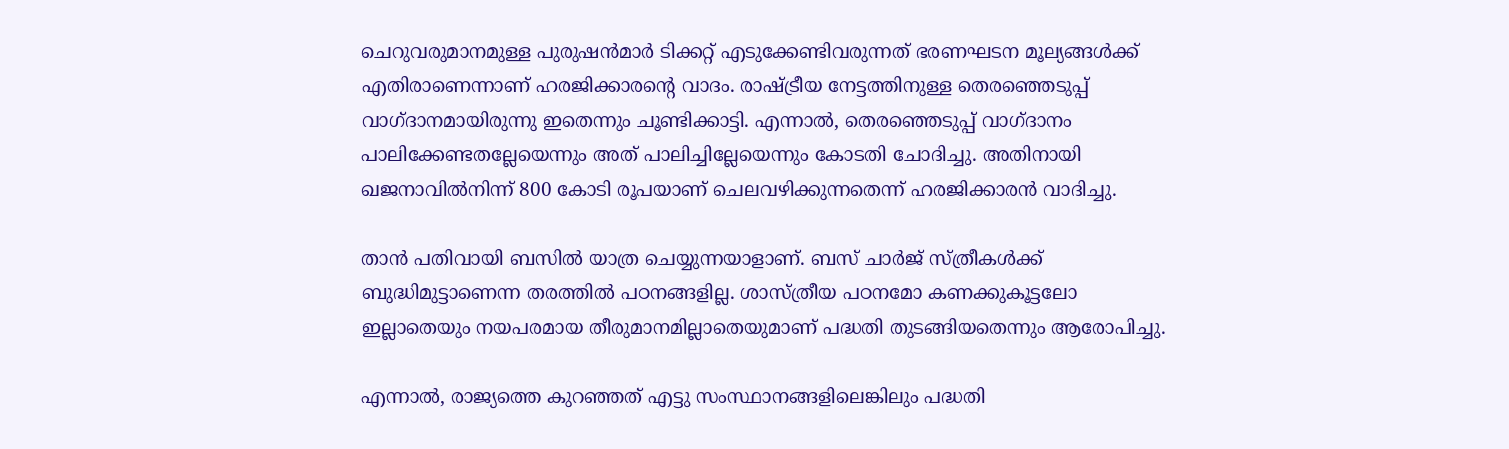ചെറുവരുമാനമുള്ള പുരുഷൻമാർ ടിക്കറ്റ് എടുക്കേണ്ടിവരുന്നത് ഭരണഘടന മൂല്യങ്ങൾക്ക് എതിരാണെന്നാണ് ഹരജിക്കാരന്‍റെ വാദം. രാഷ്ട്രീയ നേട്ടത്തിനുള്ള തെരഞ്ഞെടുപ്പ് വാഗ്ദാനമായിരുന്നു ഇതെന്നും ചൂണ്ടിക്കാട്ടി. എന്നാൽ, തെരഞ്ഞെടുപ്പ് വാഗ്ദാനം പാലിക്കേണ്ടതല്ലേയെന്നും അത് പാലിച്ചില്ലേയെന്നും കോടതി ചോദിച്ചു. അതിനായി ഖജനാവിൽനിന്ന് 800 കോടി രൂപയാണ് ചെലവഴിക്കുന്നതെന്ന് ഹരജിക്കാരൻ വാദിച്ചു.

താൻ പതിവായി ബസിൽ യാത്ര ചെയ്യുന്നയാളാണ്. ബസ് ചാർജ് സ്ത്രീകൾക്ക് ബുദ്ധിമുട്ടാണെന്ന തരത്തിൽ പഠനങ്ങളില്ല. ശാസ്ത്രീയ പഠനമോ കണക്കുകൂട്ടലോ ഇല്ലാതെയും നയപരമായ തീരുമാനമില്ലാതെയുമാണ് പദ്ധതി തുടങ്ങിയതെന്നും ആരോപിച്ചു.

എന്നാൽ, രാജ്യത്തെ കുറഞ്ഞത് എട്ടു സംസ്ഥാനങ്ങളിലെങ്കിലും പദ്ധതി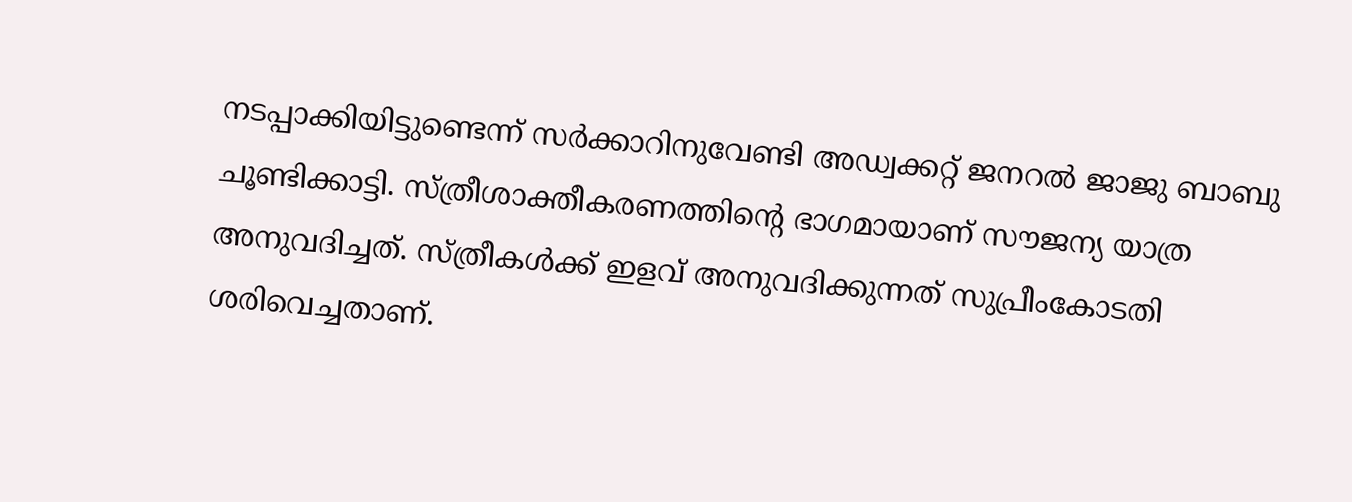നടപ്പാക്കിയിട്ടുണ്ടെന്ന് സർക്കാറിനുവേണ്ടി അഡ്വക്കറ്റ് ജനറൽ ജാജു ബാബു ചൂണ്ടിക്കാട്ടി. സ്ത്രീശാക്തീകരണത്തിന്‍റെ ഭാഗമായാണ് സൗജന്യ യാത്ര അനുവദിച്ചത്. സ്ത്രീകൾക്ക് ഇളവ് അനുവദിക്കുന്നത് സുപ്രീംകോടതി ശരിവെച്ചതാണ്.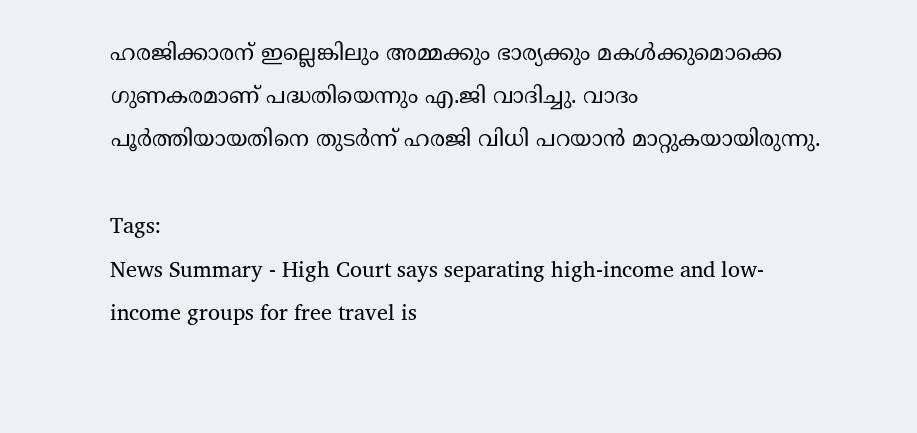ഹരജിക്കാരന് ഇല്ലെങ്കിലും അമ്മക്കും ഭാര്യക്കും മകൾക്കുമൊക്കെ ഗുണകരമാണ് പദ്ധതിയെന്നും എ.ജി വാദിച്ചു. വാദം പൂർത്തിയായതിനെ തുടർന്ന് ഹരജി വിധി പറയാൻ മാറ്റുകയായിരുന്നു.

Tags:
News Summary - High Court says separating high-income and low-income groups for free travel is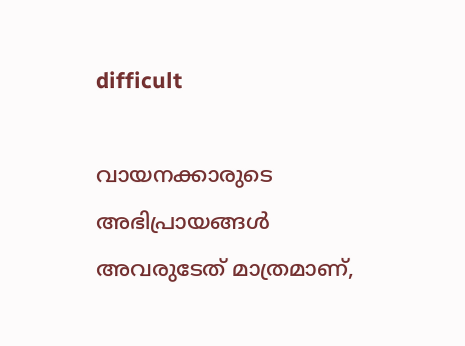difficult

വായനക്കാരുടെ അഭിപ്രായങ്ങള്‍ അവരുടേത് മാത്രമാണ്,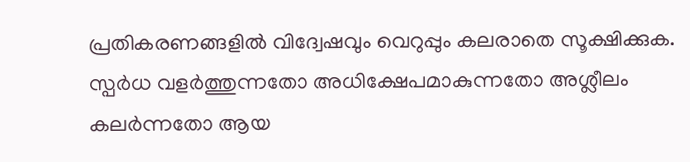പ്രതികരണങ്ങളിൽ വിദ്വേഷവും വെറുപ്പും കലരാതെ സൂക്ഷിക്കുക. സ്പർധ വളർത്തുന്നതോ അധിക്ഷേപമാകുന്നതോ അശ്ലീലം കലർന്നതോ ആയ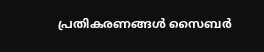പ്രതികരണങ്ങൾ സൈബർ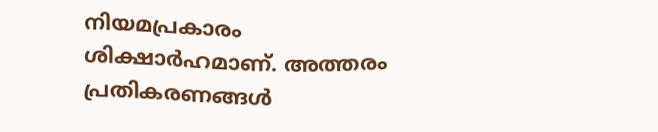നിയമപ്രകാരം ശിക്ഷാർഹമാണ്. അത്തരം പ്രതികരണങ്ങൾ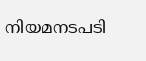നിയമനടപടി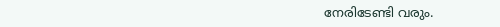നേരിടേണ്ടി വരും.